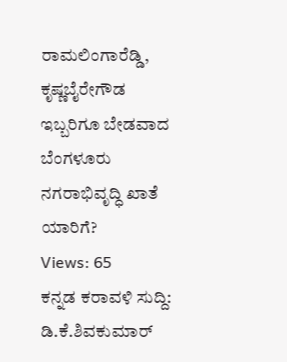ರಾಮಲಿಂಗಾರೆಡ್ಡಿ, ಕೃಷ್ಣಬೈರೇಗೌಡ ಇಬ್ಬರಿಗೂ ಬೇಡವಾದ ಬೆಂಗಳೂರು ನಗರಾಭಿವೃದ್ಧಿ ಖಾತೆ ಯಾರಿಗೆ?
Views: 65
ಕನ್ನಡ ಕರಾವಳಿ ಸುದ್ದಿ: ಡಿ.ಕೆ.ಶಿವಕುಮಾರ್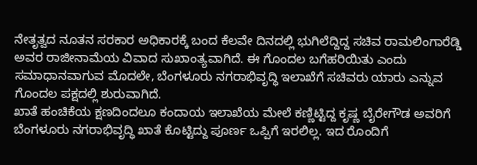ನೇತೃತ್ವದ ನೂತನ ಸರಕಾರ ಅಧಿಕಾರಕ್ಕೆ ಬಂದ ಕೆಲವೇ ದಿನದಲ್ಲಿ ಭುಗಿಲೆದ್ದಿದ್ದ ಸಚಿವ ರಾಮಲಿಂಗಾರೆಡ್ಡಿ ಅವರ ರಾಜೀನಾಮೆಯ ವಿವಾದ ಸುಖಾಂತ್ಯವಾಗಿದೆ. ಈ ಗೊಂದಲ ಬಗೆಹರಿಯಿತು ಎಂದು ಸಮಾಧಾನವಾಗುವ ಮೊದಲೇ, ಬೆಂಗಳೂರು ನಗರಾಭಿವೃದ್ಧಿ ಇಲಾಖೆಗೆ ಸಚಿವರು ಯಾರು ಎನ್ನುವ ಗೊಂದಲ ಪಕ್ಷದಲ್ಲಿ ಶುರುವಾಗಿದೆ.
ಖಾತೆ ಹಂಚಿಕೆಯ ಕ್ಷಣದಿಂದಲೂ ಕಂದಾಯ ಇಲಾಖೆಯ ಮೇಲೆ ಕಣ್ಣಿಟ್ಟಿದ್ದ ಕೃಷ್ಣ ಬೈರೇಗೌಡ ಅವರಿಗೆ ಬೆಂಗಳೂರು ನಗರಾಭಿವೃದ್ಧಿ ಖಾತೆ ಕೊಟ್ಟಿದ್ದು ಪೂರ್ಣ ಒಪ್ಪಿಗೆ ಇರಲಿಲ್ಲ. ಇದ ರೊಂದಿಗೆ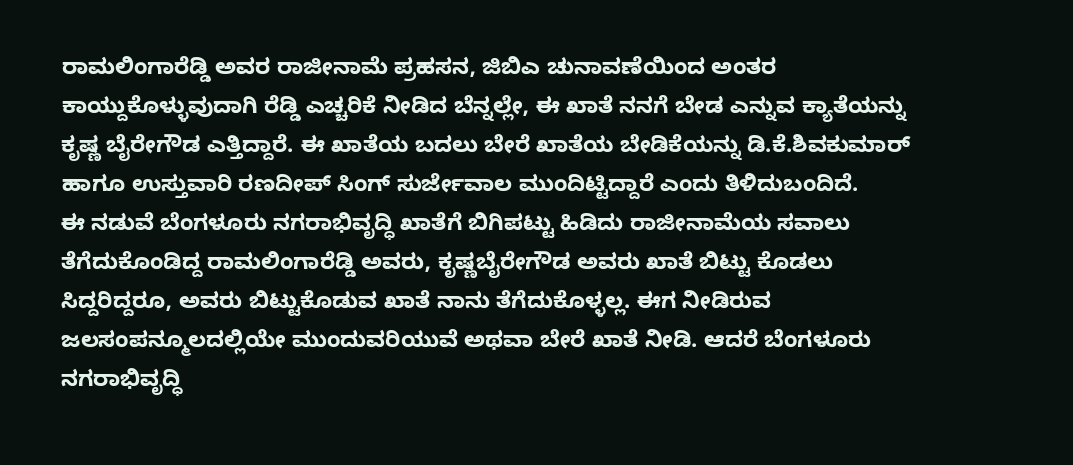ರಾಮಲಿಂಗಾರೆಡ್ಡಿ ಅವರ ರಾಜೀನಾಮೆ ಪ್ರಹಸನ, ಜಿಬಿಎ ಚುನಾವಣೆಯಿಂದ ಅಂತರ ಕಾಯ್ದುಕೊಳ್ಳುವುದಾಗಿ ರೆಡ್ಡಿ ಎಚ್ಚರಿಕೆ ನೀಡಿದ ಬೆನ್ನಲ್ಲೇ, ಈ ಖಾತೆ ನನಗೆ ಬೇಡ ಎನ್ನುವ ಕ್ಯಾತೆಯನ್ನು ಕೃಷ್ಣ ಬೈರೇಗೌಡ ಎತ್ತಿದ್ದಾರೆ. ಈ ಖಾತೆಯ ಬದಲು ಬೇರೆ ಖಾತೆಯ ಬೇಡಿಕೆಯನ್ನು ಡಿ.ಕೆ.ಶಿವಕುಮಾರ್ ಹಾಗೂ ಉಸ್ತುವಾರಿ ರಣದೀಪ್ ಸಿಂಗ್ ಸುರ್ಜೇವಾಲ ಮುಂದಿಟ್ಟಿದ್ದಾರೆ ಎಂದು ತಿಳಿದುಬಂದಿದೆ.
ಈ ನಡುವೆ ಬೆಂಗಳೂರು ನಗರಾಭಿವೃದ್ಧಿ ಖಾತೆಗೆ ಬಿಗಿಪಟ್ಟು ಹಿಡಿದು ರಾಜೀನಾಮೆಯ ಸವಾಲು ತೆಗೆದುಕೊಂಡಿದ್ದ ರಾಮಲಿಂಗಾರೆಡ್ಡಿ ಅವರು, ಕೃಷ್ಣಬೈರೇಗೌಡ ಅವರು ಖಾತೆ ಬಿಟ್ಟು ಕೊಡಲು ಸಿದ್ದರಿದ್ದರೂ, ಅವರು ಬಿಟ್ಟುಕೊಡುವ ಖಾತೆ ನಾನು ತೆಗೆದುಕೊಳ್ಳಲ್ಲ. ಈಗ ನೀಡಿರುವ ಜಲಸಂಪನ್ಮೂಲದಲ್ಲಿಯೇ ಮುಂದುವರಿಯುವೆ ಅಥವಾ ಬೇರೆ ಖಾತೆ ನೀಡಿ. ಆದರೆ ಬೆಂಗಳೂರು ನಗರಾಭಿವೃದ್ಧಿ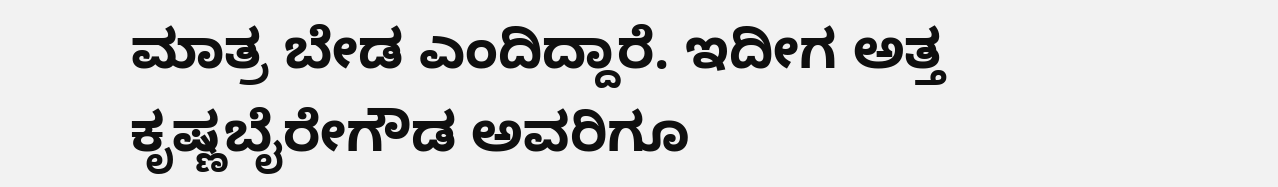ಮಾತ್ರ ಬೇಡ ಎಂದಿದ್ದಾರೆ. ಇದೀಗ ಅತ್ತ ಕೃಷ್ಣಬೈರೇಗೌಡ ಅವರಿಗೂ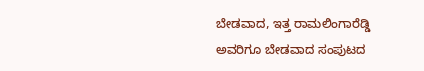ಬೇಡವಾದ, ಇತ್ತ ರಾಮಲಿಂಗಾರೆಡ್ಡಿ ಅವರಿಗೂ ಬೇಡವಾದ ಸಂಪುಟದ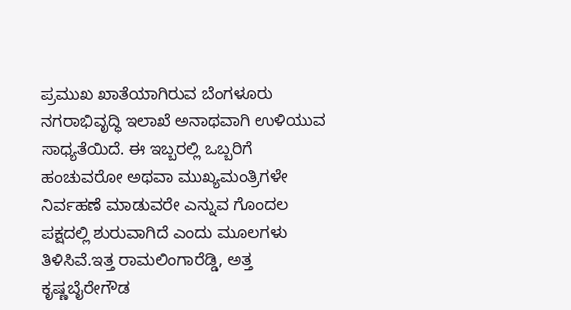ಪ್ರಮುಖ ಖಾತೆಯಾಗಿರುವ ಬೆಂಗಳೂರು ನಗರಾಭಿವೃದ್ಧಿ ಇಲಾಖೆ ಅನಾಥವಾಗಿ ಉಳಿಯುವ ಸಾಧ್ಯತೆಯಿದೆ. ಈ ಇಬ್ಬರಲ್ಲಿ ಒಬ್ಬರಿಗೆ ಹಂಚುವರೋ ಅಥವಾ ಮುಖ್ಯಮಂತ್ರಿಗಳೇ ನಿರ್ವಹಣೆ ಮಾಡುವರೇ ಎನ್ನುವ ಗೊಂದಲ ಪಕ್ಷದಲ್ಲಿ ಶುರುವಾಗಿದೆ ಎಂದು ಮೂಲಗಳು ತಿಳಿಸಿವೆ.ಇತ್ತ ರಾಮಲಿಂಗಾರೆಡ್ಡಿ, ಅತ್ತ ಕೃಷ್ಣಬೈರೇಗೌಡ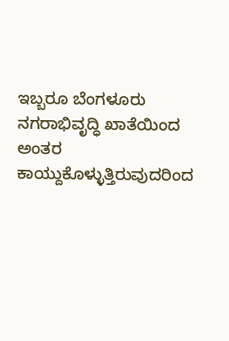ಇಬ್ಬರೂ ಬೆಂಗಳೂರು ನಗರಾಭಿವೃದ್ಧಿ ಖಾತೆಯಿಂದ ಅಂತರ ಕಾಯ್ದುಕೊಳ್ಳುತ್ತಿರುವುದರಿಂದ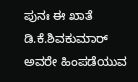ಪುನಃ ಈ ಖಾತೆ ಡಿ.ಕೆ.ಶಿವಕುಮಾರ್ ಅವರೇ ಹಿಂಪಡೆಯುವ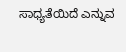ಸಾಧ್ಯತೆಯಿದೆ ಎನ್ನುವ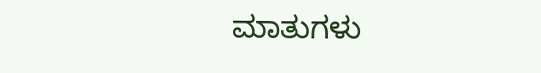ಮಾತುಗಳು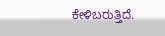ಕೇಳಿಬರುತ್ತಿದೆ.